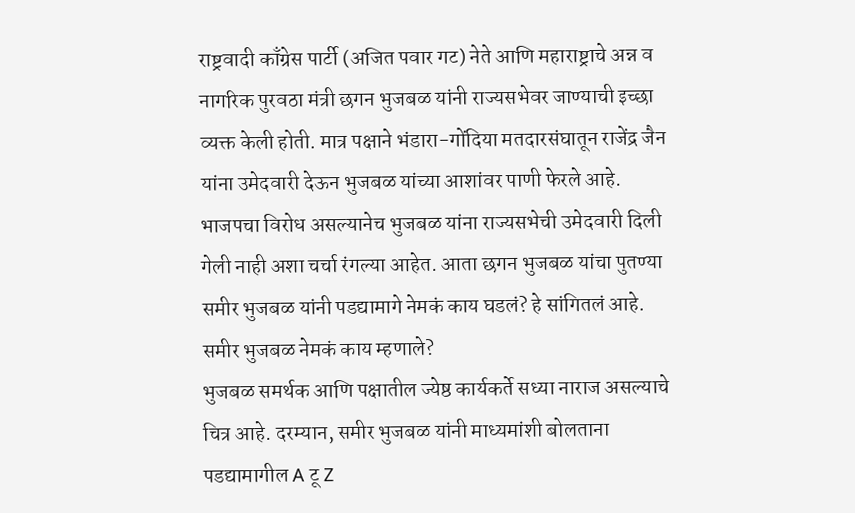राष्ट्रवादी काँग्रेस पार्टी (अजित पवार गट) नेते आणि महाराष्ट्राचे अन्न व नागरिक पुरवठा मंत्री छगन भुजबळ यांनी राज्यसभेवर जाण्याची इच्छा व्यक्त केली होती. मात्र पक्षाने भंडारा-गोंदिया मतदारसंघातून राजेंद्र जैन यांना उमेदवारी देऊन भुजबळ यांच्या आशांवर पाणी फेरले आहे. भाजपचा विरोध असल्यानेच भुजबळ यांना राज्यसभेची उमेदवारी दिली गेली नाही अशा चर्चा रंगल्या आहेत. आता छगन भुजबळ यांचा पुतण्या समीर भुजबळ यांनी पडद्यामागे नेमकं काय घडलं? हे सांगितलं आहे.
समीर भुजबळ नेमकं काय म्हणाले?
भुजबळ समर्थक आणि पक्षातील ज्येष्ठ कार्यकर्ते सध्या नाराज असल्याचे चित्र आहे. दरम्यान, समीर भुजबळ यांनी माध्यमांशी बोलताना पडद्यामागील A टू Z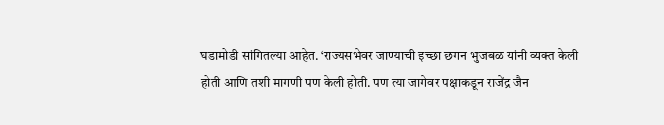घडामोडी सांगितल्या आहेत. ‘राज्यसभेवर जाण्याची इच्छा छगन भुजबळ यांनी व्यक्त केली होती आणि तशी मागणी पण केली होती. पण त्या जागेवर पक्षाकडून राजेंद्र जैन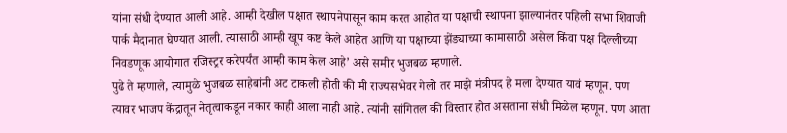यांना संधी देण्यात आली आहे. आम्ही देखील पक्षात स्थापनेपासून काम करत आहोत या पक्षाची स्थापना झाल्यानंतर पहिली सभा शिवाजी पार्क मैदानात घेण्यात आली. त्यासाठी आम्ही खूप कष्ट केले आहेत आणि या पक्षाच्या झेंड्याच्या कामासाठी असेल किंवा पक्ष दिल्लीच्या निवडणूक आयोगात रजिस्ट्रर करेपर्यंत आम्ही काम केल आहे’ असे समीर भुजबळ म्हणाले.
पुढे ते म्हणाले, त्यामुळे भुजबळ साहेबांनी अट टाकली होती की मी राज्यसभेवर गेलो तर माझे मंत्रीपद हे मला देण्यात यावं म्हणून. पण त्यावर भाजप केंद्रातून नेतृत्वाकडून नकार काही आला नाही आहे. त्यांनी सांगितल की विस्तार होत असताना संधी मिळेल म्हणून. पण आता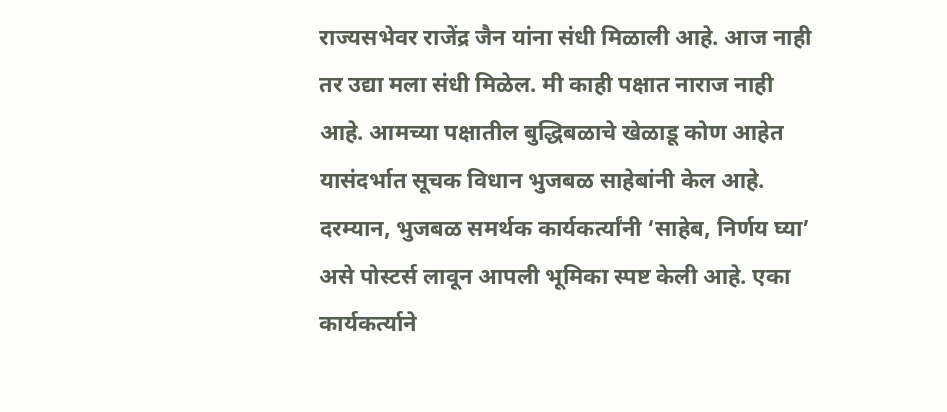राज्यसभेवर राजेंद्र जैन यांना संधी मिळाली आहे. आज नाही तर उद्या मला संधी मिळेल. मी काही पक्षात नाराज नाही आहे. आमच्या पक्षातील बुद्धिबळाचे खेळाडू कोण आहेत यासंदर्भात सूचक विधान भुजबळ साहेबांनी केल आहे.
दरम्यान, भुजबळ समर्थक कार्यकर्त्यांनी ‘साहेब, निर्णय घ्या’ असे पोस्टर्स लावून आपली भूमिका स्पष्ट केली आहे. एका कार्यकर्त्याने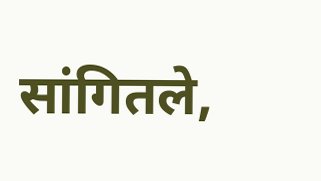सांगितले,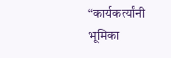“कार्यकर्त्यांनी भूमिका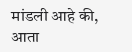मांडली आहे की, आता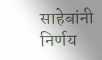साहेबांनी निर्णय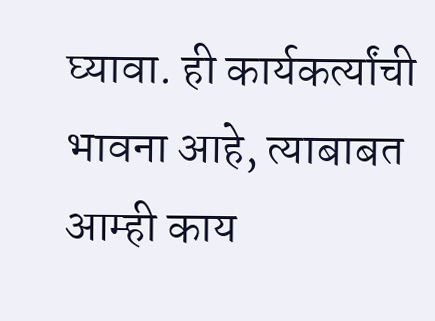घ्यावा. ही कार्यकर्त्यांची भावना आहे, त्याबाबत आम्ही काय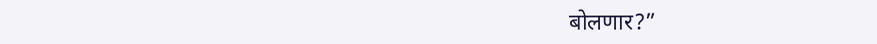बोलणार?”